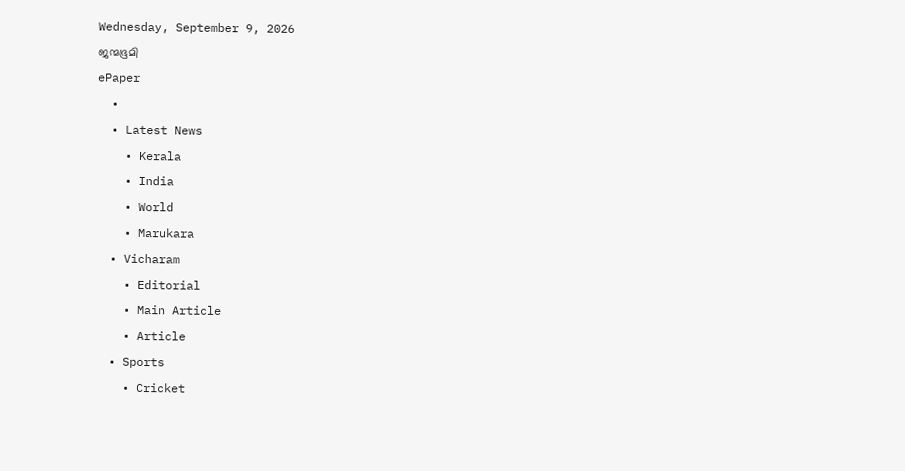Wednesday, September 9, 2026
ജന്മഭൂമി
ePaper
  •
  • Latest News
    • Kerala
    • India
    • World
    • Marukara
  • Vicharam
    • Editorial
    • Main Article
    • Article
  • Sports
    • Cricket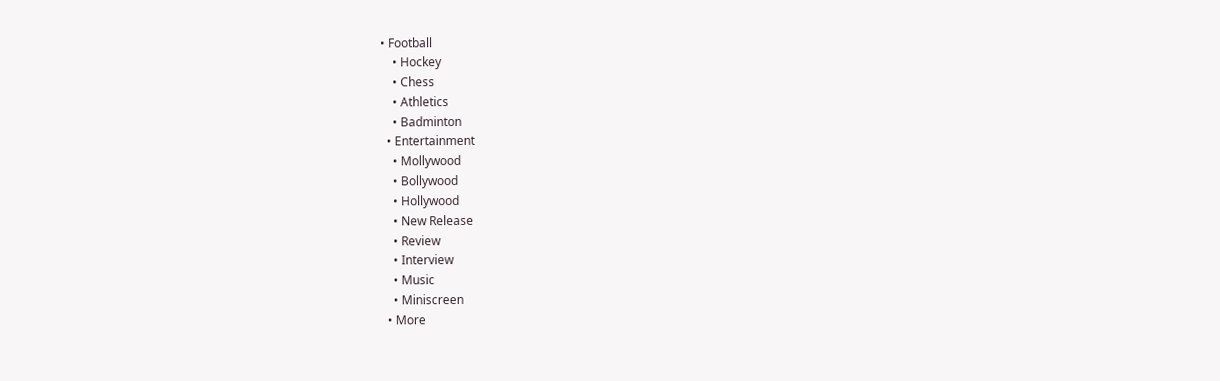• Football
    • Hockey
    • Chess
    • Athletics
    • Badminton
  • Entertainment
    • Mollywood
    • Bollywood
    • Hollywood
    • New Release
    • Review
    • Interview
    • Music
    • Miniscreen
  • More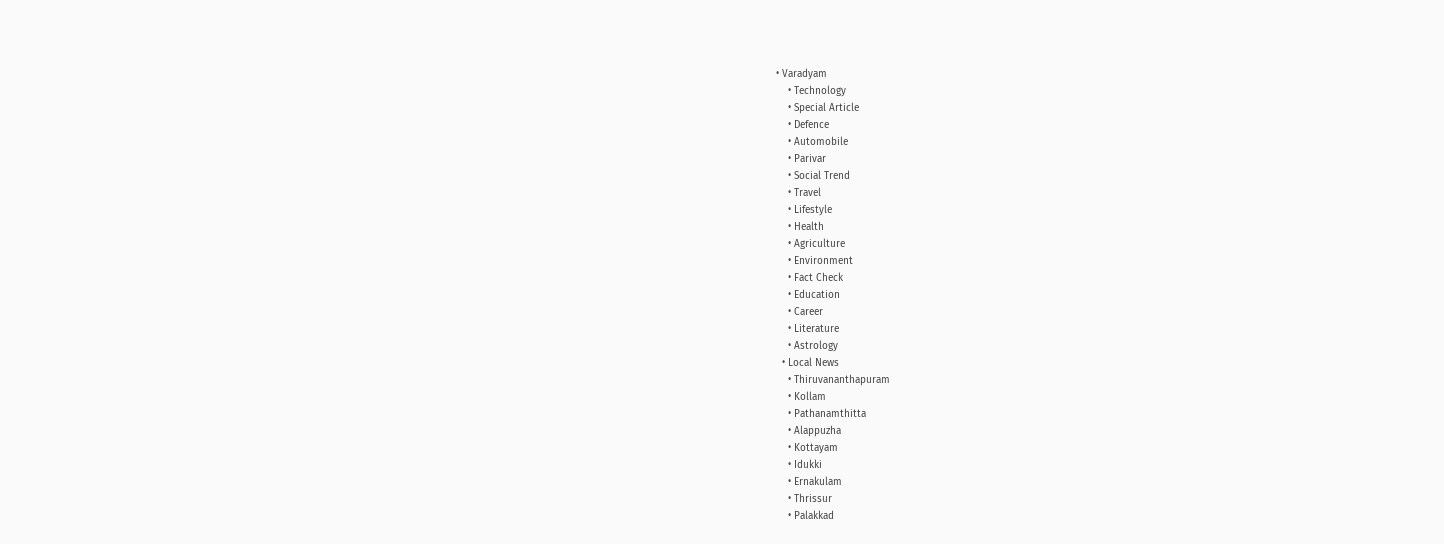• Varadyam
    • Technology
    • Special Article
    • Defence
    • Automobile
    • Parivar
    • Social Trend
    • Travel
    • Lifestyle
    • Health
    • Agriculture
    • Environment
    • Fact Check
    • Education
    • Career
    • Literature
    • Astrology
  • Local News
    • Thiruvananthapuram
    • Kollam
    • Pathanamthitta
    • Alappuzha
    • Kottayam
    • Idukki
    • Ernakulam
    • Thrissur
    • Palakkad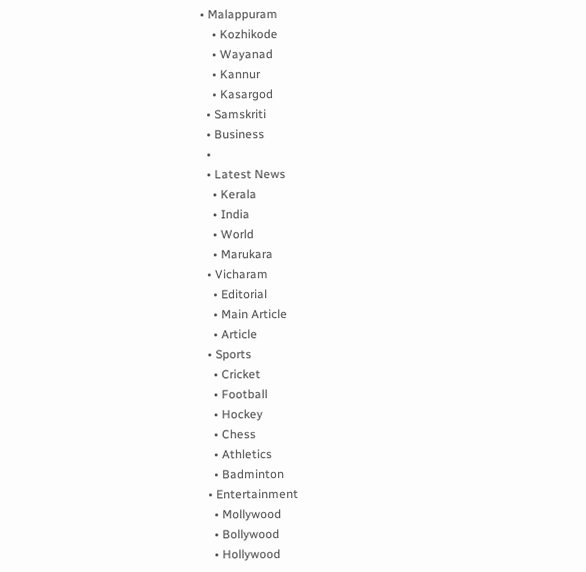• Malappuram
    • Kozhikode
    • Wayanad
    • Kannur
    • Kasargod
  • Samskriti
  • Business
  •
  • Latest News
    • Kerala
    • India
    • World
    • Marukara
  • Vicharam
    • Editorial
    • Main Article
    • Article
  • Sports
    • Cricket
    • Football
    • Hockey
    • Chess
    • Athletics
    • Badminton
  • Entertainment
    • Mollywood
    • Bollywood
    • Hollywood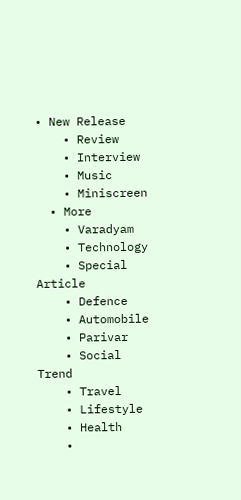• New Release
    • Review
    • Interview
    • Music
    • Miniscreen
  • More
    • Varadyam
    • Technology
    • Special Article
    • Defence
    • Automobile
    • Parivar
    • Social Trend
    • Travel
    • Lifestyle
    • Health
    •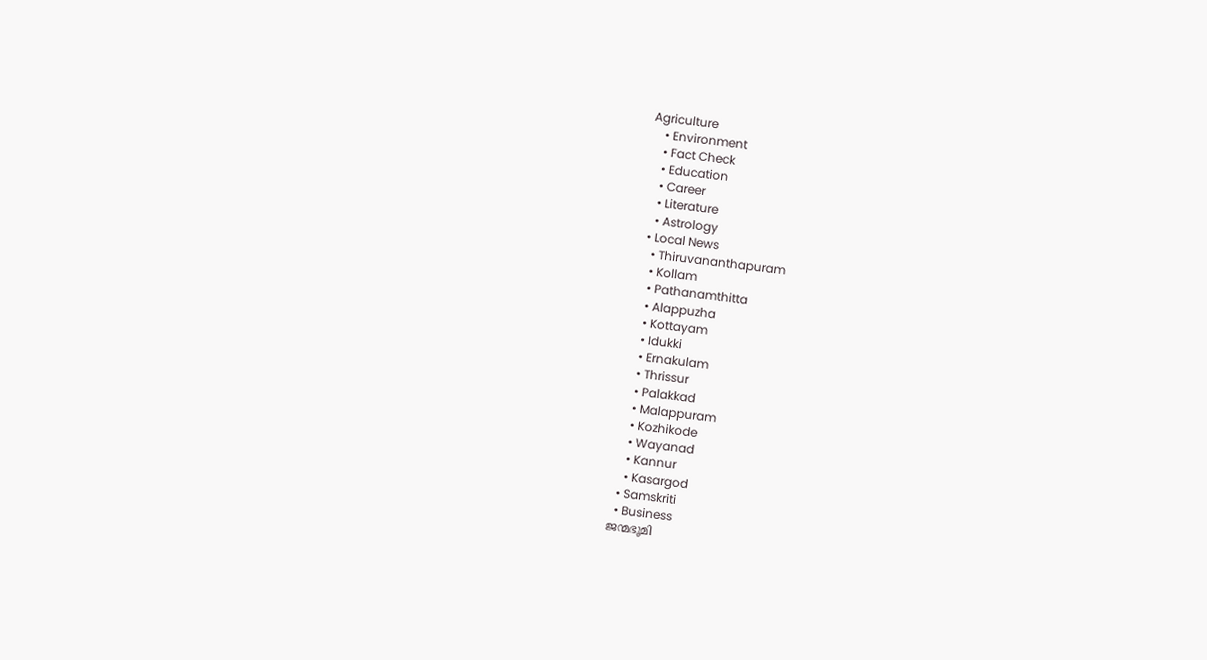Agriculture
    • Environment
    • Fact Check
    • Education
    • Career
    • Literature
    • Astrology
  • Local News
    • Thiruvananthapuram
    • Kollam
    • Pathanamthitta
    • Alappuzha
    • Kottayam
    • Idukki
    • Ernakulam
    • Thrissur
    • Palakkad
    • Malappuram
    • Kozhikode
    • Wayanad
    • Kannur
    • Kasargod
  • Samskriti
  • Business
ജന്മഭൂമി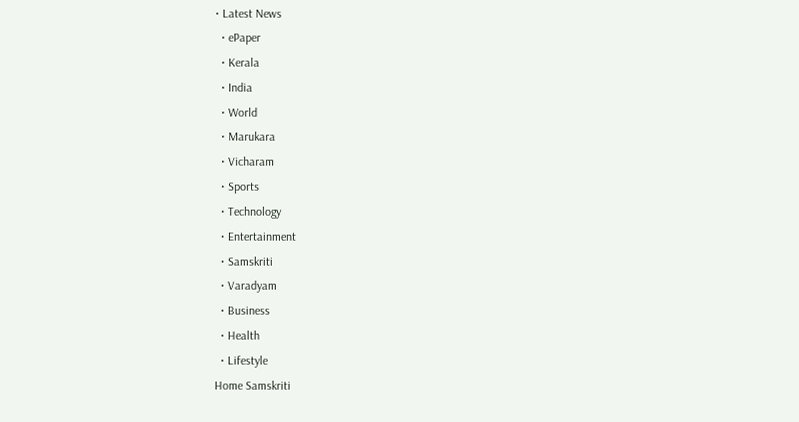• Latest News
  • ePaper
  • Kerala
  • India
  • World
  • Marukara
  • Vicharam
  • Sports
  • Technology
  • Entertainment
  • Samskriti
  • Varadyam
  • Business
  • Health
  • Lifestyle
Home Samskriti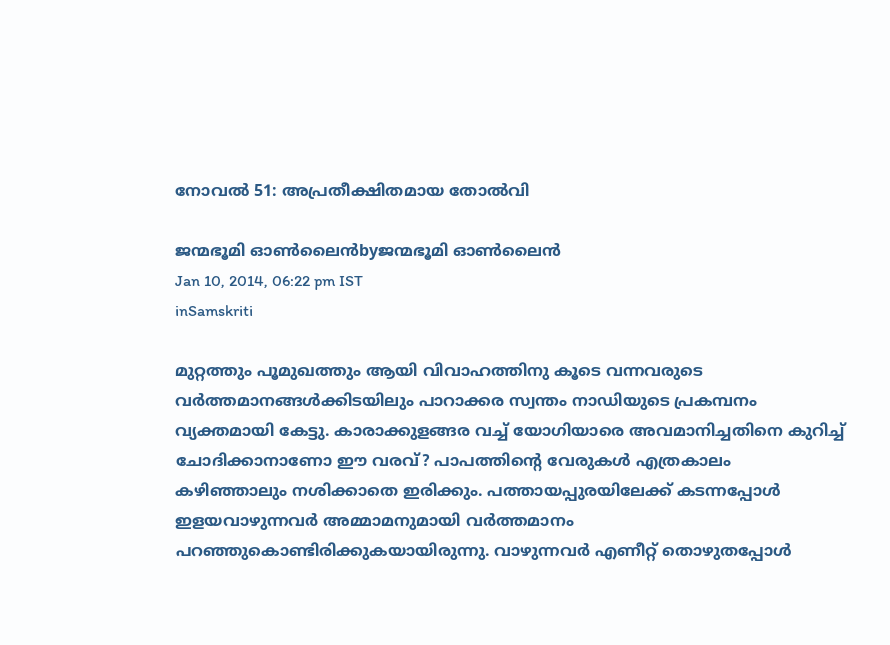നോവല്‍ 51: അപ്രതീക്ഷിതമായ തോല്‍വി

ജന്മഭൂമി ഓണ്‍ലൈന്‍byജന്മഭൂമി ഓണ്‍ലൈന്‍
Jan 10, 2014, 06:22 pm IST
inSamskriti

മുറ്റത്തും പൂമുഖത്തും ആയി വിവാഹത്തിനു കൂടെ വന്നവരുടെ വര്‍ത്തമാനങ്ങള്‍ക്കിടയിലും പാറാക്കര സ്വന്തം നാഡിയുടെ പ്രകമ്പനം വ്യക്തമായി കേട്ടു. കാരാക്കുളങ്ങര വച്ച്‌ യോഗിയാരെ അവമാനിച്ചതിനെ കുറിച്ച്‌ ചോദിക്കാനാണോ ഈ വരവ്‌? പാപത്തിന്റെ വേരുകള്‍ എത്രകാലം കഴിഞ്ഞാലും നശിക്കാതെ ഇരിക്കും. പത്തായപ്പുരയിലേക്ക്‌ കടന്നപ്പോള്‍ ഇളയവാഴുന്നവര്‍ അമ്മാമനുമായി വര്‍ത്തമാനം പറഞ്ഞുകൊണ്ടിരിക്കുകയായിരുന്നു. വാഴുന്നവര്‍ എണീറ്റ്‌ തൊഴുതപ്പോള്‍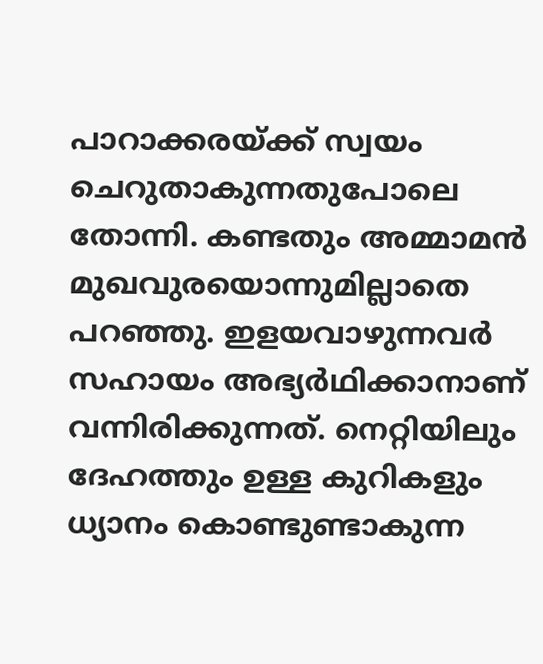പാറാക്കരയ്‌ക്ക്‌ സ്വയം ചെറുതാകുന്നതുപോലെ തോന്നി. കണ്ടതും അമ്മാമന്‍ മുഖവുരയൊന്നുമില്ലാതെ പറഞ്ഞു. ഇളയവാഴുന്നവര്‍ സഹായം അഭ്യര്‍ഥിക്കാനാണ്‌ വന്നിരിക്കുന്നത്‌. നെറ്റിയിലും ദേഹത്തും ഉള്ള കുറികളും ധ്യാനം കൊണ്ടുണ്ടാകുന്ന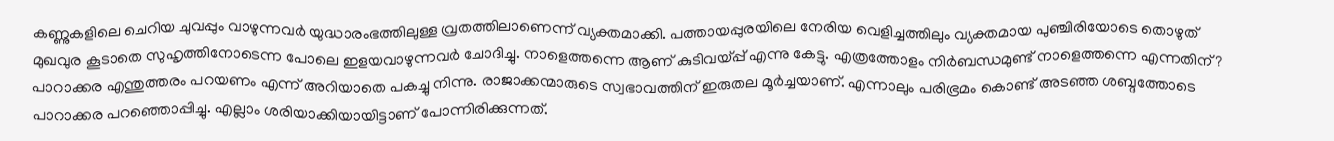കണ്ണുകളിലെ ചെറിയ ചുവപ്പും വാഴുന്നവര്‍ യുദ്ധാരംഭത്തിലുള്ള വ്രതത്തിലാണെന്ന്‌ വ്യക്തമാക്കി. പത്തായപ്പുരയിലെ നേരിയ വെളിച്ചത്തിലും വ്യക്തമായ പുഞ്ചിരിയോടെ തൊഴുത്‌ മുഖവുര കൂടാതെ സുഹൃത്തിനോടെന്ന പോലെ ഇളയവാഴുന്നവര്‍ ചോദിച്ചു. നാളെത്തന്നെ ആണ്‌ കുടിവയ്‌പ്പ്‌ എന്നു കേട്ടു. എത്രത്തോളം നിര്‍ബന്ധമുണ്ട്‌ നാളെത്തന്നെ എന്നതിന്‌? പാറാക്കര എന്തുത്തരം പറയണം എന്ന്‌ അറിയാതെ പകച്ചു നിന്നു. രാജാക്കന്മാരുടെ സ്വഭാവത്തിന്‌ ഇരുതല മൂര്‍ച്ചയാണ്‌. എന്നാലും പരിഭ്രമം കൊണ്ട്‌ അടഞ്ഞ ശബ്ദത്തോടെ പാറാക്കര പറഞ്ഞൊപ്പിച്ചു. എല്ലാം ശരിയാക്കിയായിട്ടാണ്‌ പോന്നിരിക്കുന്നത്‌.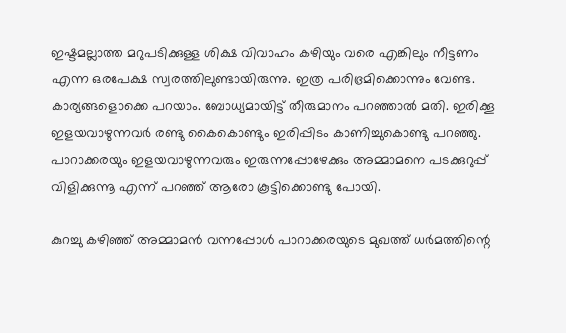ഇഷ്ടമല്ലാത്ത മറുപടിക്കുള്ള ശിക്ഷ വിവാഹം കഴിയും വരെ എങ്കിലും നീട്ടണം എന്ന ഒരപേക്ഷ സ്വരത്തിലുണ്ടായിരുന്നു. ഇത്ര പരിഭ്രമിക്കൊന്നും വേണ്ട. കാര്യങ്ങളൊക്കെ പറയാം. ബോധ്യമായിട്ട്‌ തീരുമാനം പറഞ്ഞാല്‍ മതി. ഇരിക്കൂ ഇളയവാഴുന്നവര്‍ രണ്ടു കൈകൊണ്ടും ഇരിപ്പിടം കാണിച്ചുകൊണ്ടു പറഞ്ഞു. പാറാക്കരയും ഇളയവാഴുന്നവരും ഇരുന്നപ്പോഴേക്കും അമ്മാമനെ പടക്കുറുപ്പ്‌ വിളിക്കുന്നൂ എന്ന്‌ പറഞ്ഞ്‌ ആരോ കൂട്ടിക്കൊണ്ടു പോയി.

കുറച്ചു കഴിഞ്ഞ്‌ അമ്മാമന്‍ വന്നപ്പോള്‍ പാറാക്കരയുടെ മുഖത്ത്‌ ധര്‍മത്തിന്റെ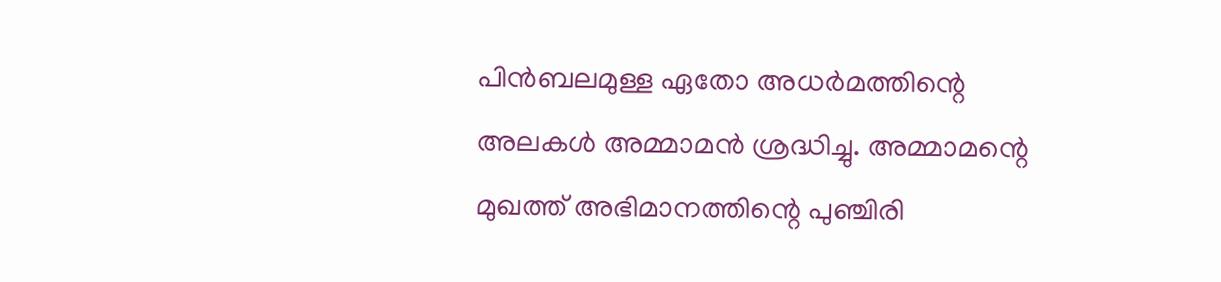പിന്‍ബലമുള്ള ഏതോ അധര്‍മത്തിന്റെ അലകള്‍ അമ്മാമന്‍ ശ്രദ്ധിച്ചു. അമ്മാമന്റെ മുഖത്ത്‌ അഭിമാനത്തിന്റെ പുഞ്ചിരി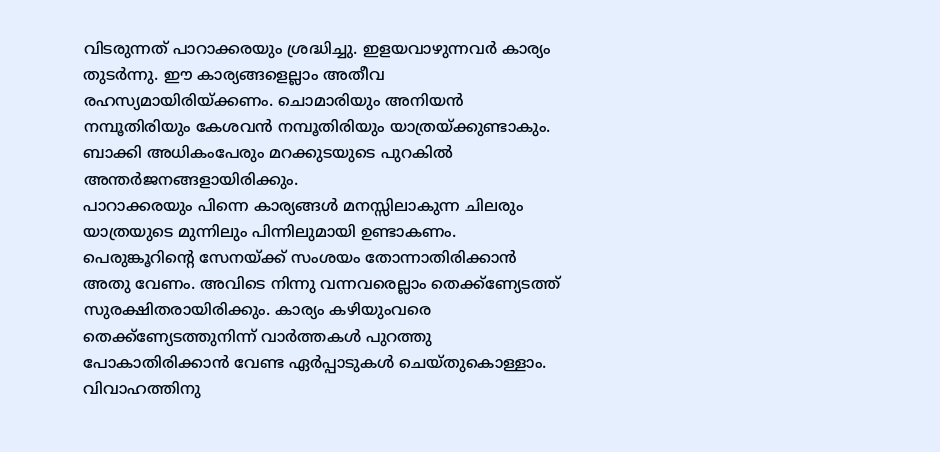വിടരുന്നത്‌ പാറാക്കരയും ശ്രദ്ധിച്ചു. ഇളയവാഴുന്നവര്‍ കാര്യം തുടര്‍ന്നു. ഈ കാര്യങ്ങളെല്ലാം അതീവ രഹസ്യമായിരിയ്‌ക്കണം. ചൊമാരിയും അനിയന്‍ നമ്പൂതിരിയും കേശവന്‍ നമ്പൂതിരിയും യാത്രയ്‌ക്കുണ്ടാകും. ബാക്കി അധികംപേരും മറക്കുടയുടെ പുറകില്‍ അന്തര്‍ജനങ്ങളായിരിക്കും.
പാറാക്കരയും പിന്നെ കാര്യങ്ങള്‍ മനസ്സിലാകുന്ന ചിലരും യാത്രയുടെ മുന്നിലും പിന്നിലുമായി ഉണ്ടാകണം. പെരുങ്കൂറിന്റെ സേനയ്‌ക്ക്‌ സംശയം തോന്നാതിരിക്കാന്‍ അതു വേണം. അവിടെ നിന്നു വന്നവരെല്ലാം തെക്ക്ണ്യേടത്ത്‌ സുരക്ഷിതരായിരിക്കും. കാര്യം കഴിയുംവരെ തെക്ക്ണ്യേടത്തുനിന്ന്‌ വാര്‍ത്തകള്‍ പുറത്തു പോകാതിരിക്കാന്‍ വേണ്ട ഏര്‍പ്പാടുകള്‍ ചെയ്തുകൊള്ളാം. വിവാഹത്തിനു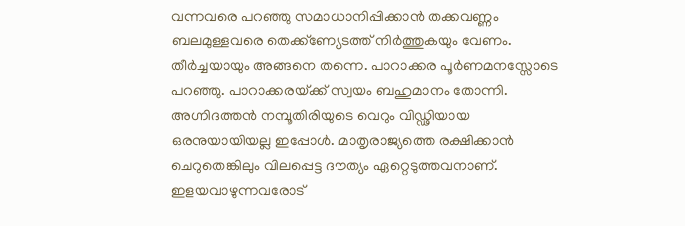വന്നവരെ പറഞ്ഞു സമാധാനിപ്പിക്കാന്‍ തക്കവണ്ണം ബലമുള്ളവരെ തെക്ക്ണ്യേടത്ത്‌ നിര്‍ത്തുകയും വേണം. തീര്‍ച്ചയായും അങ്ങനെ തന്നെ. പാറാക്കര പൂര്‍ണമനസ്സോടെ പറഞ്ഞു. പാറാക്കരയ്‌ക്ക്‌ സ്വയം ബഹുമാനം തോന്നി. അഗ്നിദത്തന്‍ നമ്പൂതിരിയുടെ വെറും വിഡ്ഢിയായ ഒരനുയായിയല്ല ഇപ്പോള്‍. മാതൃരാജ്യത്തെ രക്ഷിക്കാന്‍ ചെറുതെങ്കിലും വിലപ്പെട്ട ദൗത്യം ഏറ്റെടുത്തവനാണ്‌.
ഇളയവാഴുന്നവരോട്‌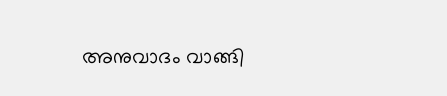അനുവാദം വാങ്ങി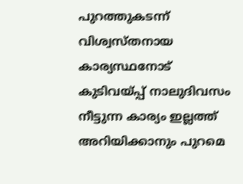പുറത്തുകടന്ന്‌ വിശ്വസ്തനായ കാര്യസ്ഥനോട്‌ കുടിവയ്‌പ്പ്‌ നാലുദിവസം നീട്ടുന്ന കാര്യം ഇല്ലത്ത്‌ അറിയിക്കാനും പുറമെ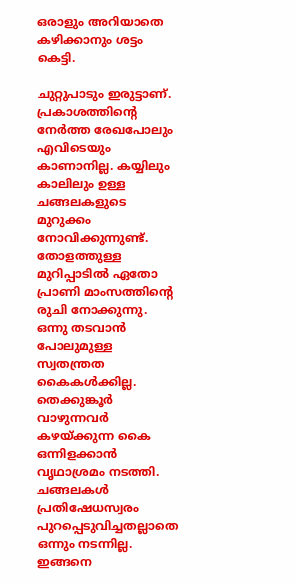ഒരാളും അറിയാതെ കഴിക്കാനും ശട്ടം കെട്ടി.

ചുറ്റുപാടും ഇരുട്ടാണ്‌. പ്രകാശത്തിന്റെ നേര്‍ത്ത രേഖപോലും എവിടെയും കാണാനില്ല. കയ്യിലും കാലിലും ഉള്ള ചങ്ങലകളുടെ മുറുക്കം നോവിക്കുന്നുണ്ട്‌. തോളത്തുള്ള മുറിപ്പാടില്‍ ഏതോ പ്രാണി മാംസത്തിന്റെ രുചി നോക്കുന്നു. ഒന്നു തടവാന്‍ പോലുമുള്ള സ്വതന്ത്രത കൈകള്‍ക്കില്ല. തെക്കുങ്കൂര്‍ വാഴുന്നവര്‍ കഴയ്‌ക്കുന്ന കൈ ഒന്നിളക്കാന്‍ വൃഥാശ്രമം നടത്തി. ചങ്ങലകള്‍ പ്രതിഷേധസ്വരം പുറപ്പെടുവിച്ചതല്ലാതെ ഒന്നും നടന്നില്ല. ഇങ്ങനെ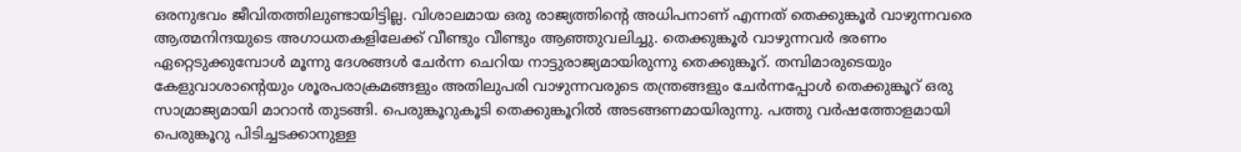ഒരനുഭവം ജീവിതത്തിലുണ്ടായിട്ടില്ല. വിശാലമായ ഒരു രാജ്യത്തിന്റെ അധിപനാണ്‌ എന്നത്‌ തെക്കുങ്കൂര്‍ വാഴുന്നവരെ ആത്മനിന്ദയുടെ അഗാധതകളിലേക്ക്‌ വീണ്ടും വീണ്ടും ആഞ്ഞുവലിച്ചു. തെക്കുങ്കൂര്‍ വാഴുന്നവര്‍ ഭരണം ഏറ്റെടുക്കുമ്പോള്‍ മൂന്നു ദേശങ്ങള്‍ ചേര്‍ന്ന ചെറിയ നാട്ടുരാജ്യമായിരുന്നു തെക്കുങ്കൂറ്‌. തമ്പിമാരുടെയും കേളുവാശാന്റെയും ശൂരപരാക്രമങ്ങളും അതിലുപരി വാഴുന്നവരുടെ തന്ത്രങ്ങളും ചേര്‍ന്നപ്പോള്‍ തെക്കുങ്കൂറ്‌ ഒരു സാമ്രാജ്യമായി മാറാന്‍ തുടങ്ങി. പെരുങ്കൂറുകൂടി തെക്കുങ്കൂറില്‍ അടങ്ങണമായിരുന്നു. പത്തു വര്‍ഷത്തോളമായി പെരുങ്കൂറു പിടിച്ചടക്കാനുള്ള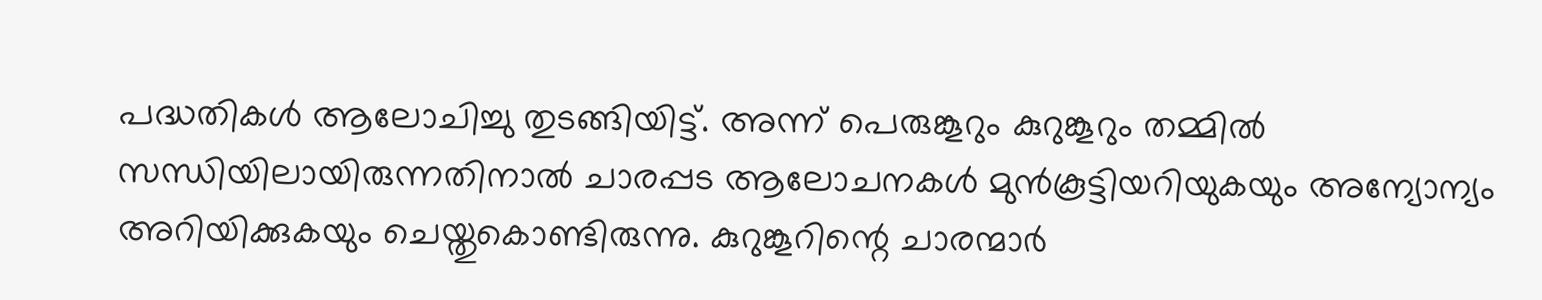പദ്ധതികള്‍ ആലോചിച്ചു തുടങ്ങിയിട്ട്‌. അന്ന്‌ പെരുങ്കൂറും കുറുങ്കൂറും തമ്മില്‍ സന്ധിയിലായിരുന്നതിനാല്‍ ചാരപ്പട ആലോചനകള്‍ മുന്‍കൂട്ടിയറിയുകയും അന്യോന്യം അറിയിക്കുകയും ചെയ്തുകൊണ്ടിരുന്നു. കുറുങ്കൂറിന്റെ ചാരന്മാര്‍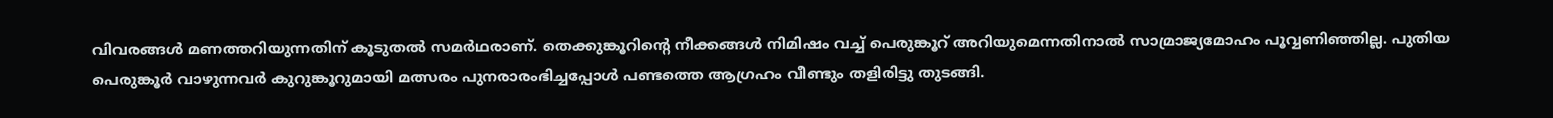വിവരങ്ങള്‍ മണത്തറിയുന്നതിന്‌ കൂടുതല്‍ സമര്‍ഥരാണ്‌. തെക്കുങ്കൂറിന്റെ നീക്കങ്ങള്‍ നിമിഷം വച്ച്‌ പെരുങ്കൂറ്‌ അറിയുമെന്നതിനാല്‍ സാമ്രാജ്യമോഹം പൂവ്വണിഞ്ഞില്ല. പുതിയ പെരുങ്കൂര്‍ വാഴുന്നവര്‍ കുറുങ്കൂറുമായി മത്സരം പുനരാരംഭിച്ചപ്പോള്‍ പണ്ടത്തെ ആഗ്രഹം വീണ്ടും തളിരിട്ടു തുടങ്ങി.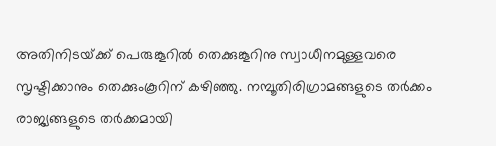അതിനിടയ്‌ക്ക്‌ പെരുങ്കൂറില്‍ തെക്കുങ്കൂറിനു സ്വാധീനമുള്ളവരെ സൃഷ്ടിക്കാനും തെക്കുംകൂറിന്‌ കഴിഞ്ഞു. നമ്പൂതിരിഗ്രാമങ്ങളുടെ തര്‍ക്കം രാജ്യങ്ങളുടെ തര്‍ക്കമായി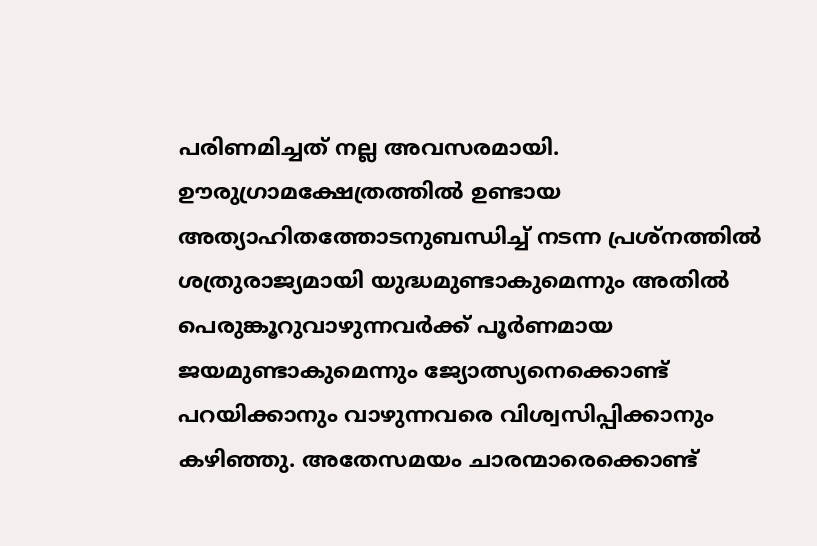പരിണമിച്ചത്‌ നല്ല അവസരമായി. ഊരുഗ്രാമക്ഷേത്രത്തില്‍ ഉണ്ടായ അത്യാഹിതത്തോടനുബന്ധിച്ച്‌ നടന്ന പ്രശ്നത്തില്‍ ശത്രുരാജ്യമായി യുദ്ധമുണ്ടാകുമെന്നും അതില്‍ പെരുങ്കൂറുവാഴുന്നവര്‍ക്ക്‌ പൂര്‍ണമായ ജയമുണ്ടാകുമെന്നും ജ്യോത്സ്യനെക്കൊണ്ട്‌ പറയിക്കാനും വാഴുന്നവരെ വിശ്വസിപ്പിക്കാനും കഴിഞ്ഞു. അതേസമയം ചാരന്മാരെക്കൊണ്ട്‌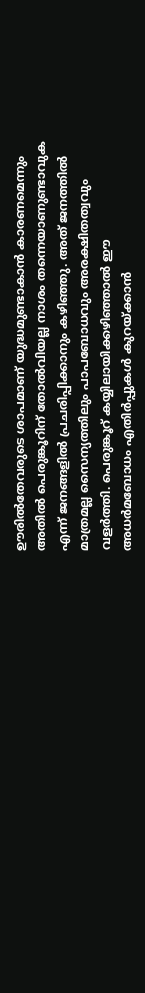ഊരില്‍തേവരുടെ ശാപമാണ്‌ യുദ്ധമുണ്ടാകാന്‍ കാരണമെന്നും അതില്‍ പെരുങ്കൂറിന്‌ തോല്‍വിയല്ല നാശം തന്നെയാണുണ്ടാവുക എന്ന്‌ ജനങ്ങളില്‍ പ്രചരിപ്പിക്കാനും കഴിഞ്ഞു. അത്‌ ജനത്തില്‍ മാത്രമല്ല സൈന്യത്തിലും പാപബോധവും അരക്ഷിതത്വവും വളര്‍ത്തി. പെരുങ്കൂറ്‌ കയ്യിലായിക്കഴിഞ്ഞാല്‍ ഈ അധര്‍മബോധം എതിര്‍പ്പുകള്‍ കുറയ്‌ക്കാന്‍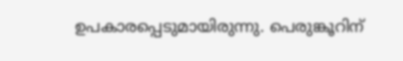ഉപകാരപ്പെടുമായിരുന്നു. പെരുങ്കൂറിന്‌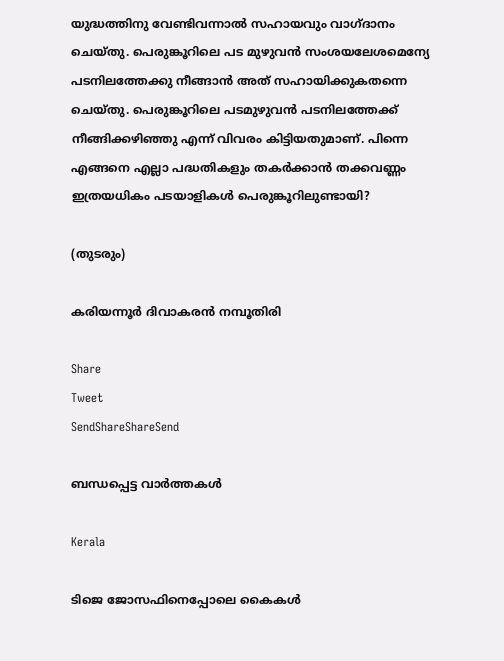യുദ്ധത്തിനു വേണ്ടിവന്നാല്‍ സഹായവും വാഗ്ദാനം ചെയ്തു. പെരുങ്കൂറിലെ പട മുഴുവന്‍ സംശയലേശമെന്യേ പടനിലത്തേക്കു നീങ്ങാന്‍ അത്‌ സഹായിക്കുകതന്നെ ചെയ്തു. പെരുങ്കൂറിലെ പടമുഴുവന്‍ പടനിലത്തേക്ക്‌ നീങ്ങിക്കഴിഞ്ഞു എന്ന്‌ വിവരം കിട്ടിയതുമാണ്‌. പിന്നെ എങ്ങനെ എല്ലാ പദ്ധതികളും തകര്‍ക്കാന്‍ തക്കവണ്ണം ഇത്രയധികം പടയാളികള്‍ പെരുങ്കൂറിലുണ്ടായി?

(തുടരും)

കരിയന്നൂര്‍ ദിവാകരന്‍ നമ്പൂതിരി

Share
Tweet
SendShareShareSend

ബന്ധപ്പെട്ട വാര്‍ത്തകള്‍

Kerala

ടിജെ ജോസഫിനെപ്പോലെ കൈകള്‍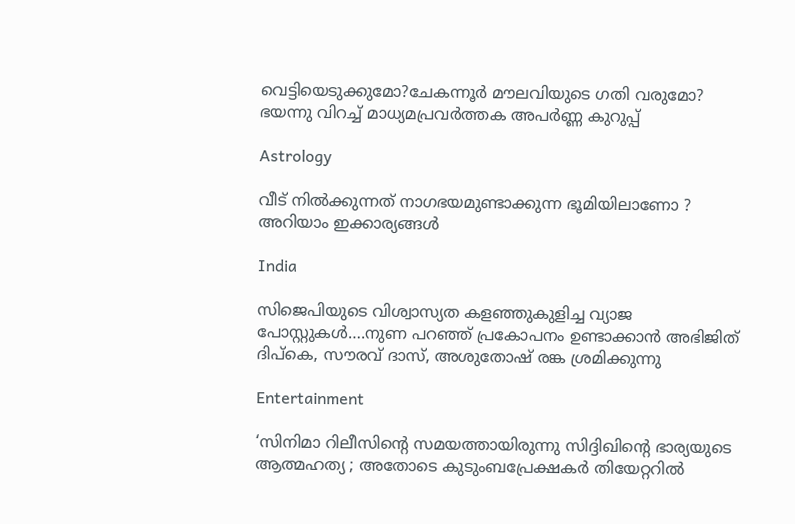വെട്ടിയെടുക്കുമോ?ചേകന്നൂര്‍ മൗലവിയുടെ ഗതി വരുമോ? ഭയന്നു വിറച്ച് മാധ്യമപ്രവര്‍ത്തക അപര്‍ണ്ണ കുറുപ്പ്

Astrology

വീട് നിൽക്കുന്നത് നാഗഭയമുണ്ടാക്കുന്ന ഭൂമിയിലാണോ ? അറിയാം ഇക്കാര്യങ്ങൾ

India

സിജെപിയുടെ വിശ്വാസ്യത കളഞ്ഞുകുളിച്ച വ്യാജ പോസ്റ്റുകള്‍….നുണ പറഞ്ഞ് പ്രകോപനം ഉണ്ടാക്കാന്‍ അഭിജിത് ദിപ്‌കെ, സൗരവ് ദാസ്, അശുതോഷ് രങ്ക ശ്രമിക്കുന്നു

Entertainment

‘സിനിമാ റിലീസിന്റെ സമയത്തായിരുന്നു സിദ്ദിഖിന്റെ ഭാര്യയുടെ ആത്മഹത്യ ; അതോടെ കുടുംബപ്രേക്ഷകര്‍ തിയേറ്ററില്‍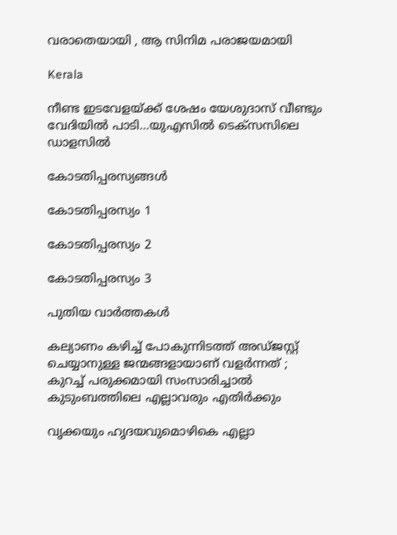വരാതെയായി , ആ സിനിമ പരാജയമായി

Kerala

നീണ്ട ഇടവേളയ്‌ക്ക് ശേഷം യേശുദാസ് വീണ്ടും വേദിയില്‍ പാടി…യുഎസില്‍ ടെക്സസിലെ ഡാളസില്‍

കോടതിപ്പരസ്യങ്ങള്‍

കോടതിപ്പരസ്യം 1

കോടതിപ്പരസ്യം 2

കോടതിപ്പരസ്യം 3

പുതിയ വാര്‍ത്തകള്‍

കല്യാണം കഴിച്ച് പോകുന്നിടത്ത് അ‍ഡ്ജസ്റ്റ് ചെയ്യാനുള്ള ജന്മങ്ങളായാണ് വളർന്നത് ; കുറച്ച് പരുക്കമായി സംസാരിച്ചാൽ കുടുംബത്തിലെ എല്ലാവരും എതിർക്കും

വൃക്കയും ഹൃദയവുമൊഴികെ എല്ലാ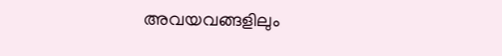അവയവങ്ങളിലും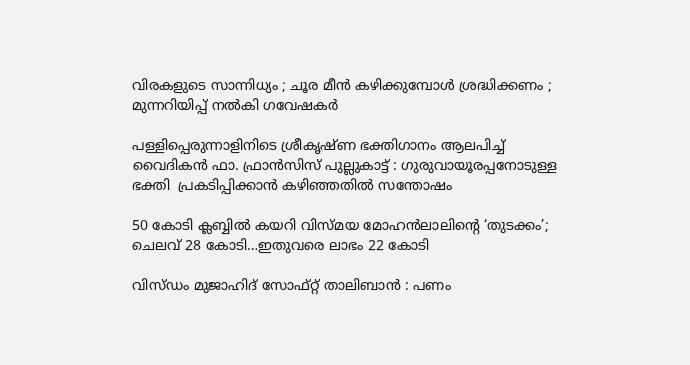വിരകളുടെ സാന്നിധ്യം ; ചൂര മീൻ കഴിക്കുമ്പോൾ ശ്രദ്ധിക്കണം ; മുന്നറിയിപ്പ് നൽകി ഗവേഷകർ

പള്ളിപ്പെരുന്നാളിനിടെ ശ്രീകൃഷ്ണ ഭക്തിഗാനം ആലപിച്ച് വൈദികൻ ഫാ. ഫ്രാൻസിസ് പുല്ലുകാട്ട് : ഗുരുവായൂരപ്പനോടുള്ള ഭക്തി  പ്രകടിപ്പിക്കാൻ കഴിഞ്ഞതിൽ സന്തോഷം

50 കോടി ക്ലബ്ബില്‍ കയറി വിസ്മയ മോഹന്‍ലാലിന്റെ ‘തുടക്കം’; ചെലവ് 28 കോടി…ഇതുവരെ ലാഭം 22 കോടി

വിസ്ഡം മുജാഹിദ് സോഫ്റ്റ് താലിബാൻ : പണം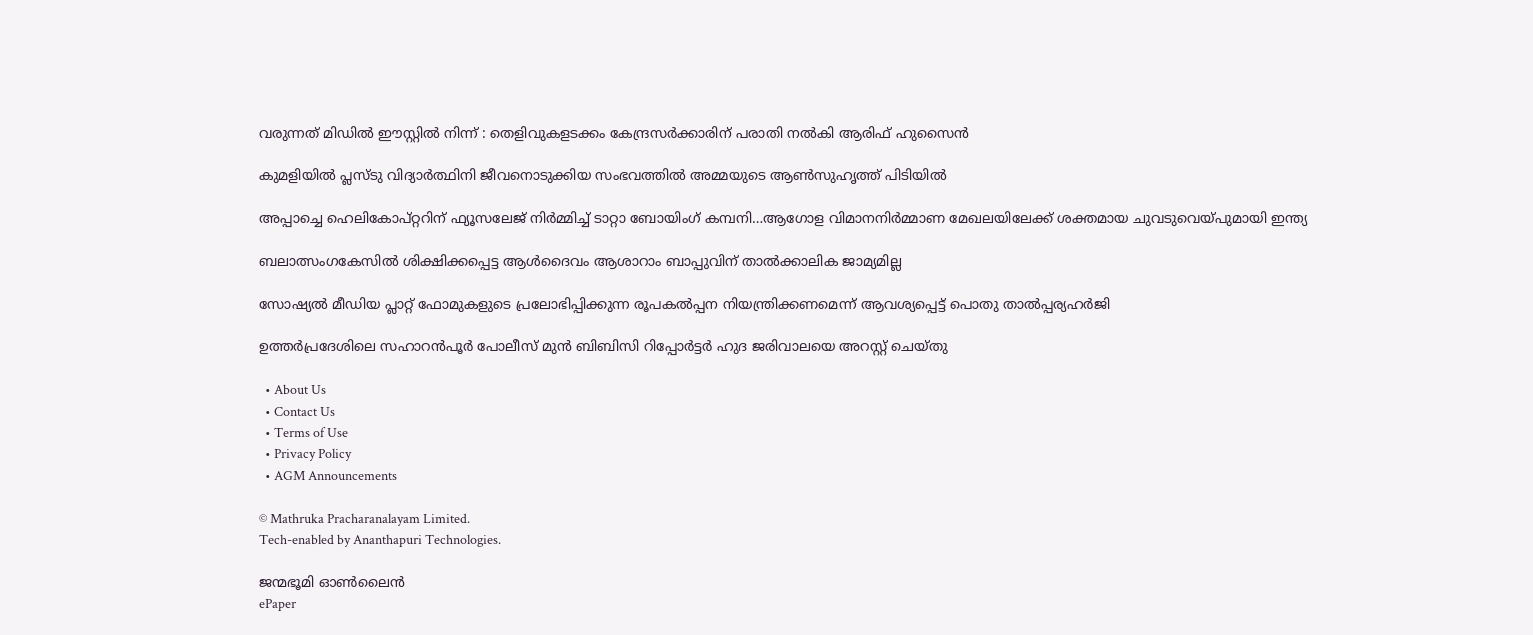വരുന്നത് മിഡിൽ ഈസ്റ്റിൽ നിന്ന് : തെളിവുകളടക്കം കേന്ദ്രസർക്കാരിന് പരാതി നൽകി ആരിഫ് ഹുസൈൻ

കുമളിയില്‍ പ്ലസ്ടു വിദ്യാര്‍ത്ഥിനി ജീവനൊടുക്കിയ സംഭവത്തില്‍ അമ്മയുടെ ആണ്‍സുഹൃത്ത് പിടിയില്‍

അപ്പാച്ചെ ഹെലികോപ്റ്ററിന് ഫ്യൂസലേജ് നിര്‍മ്മിച്ച് ടാറ്റാ ബോയിംഗ് കമ്പനി…ആഗോള വിമാനനിര്‍മ്മാണ മേഖലയിലേക്ക് ശക്തമായ ചുവടുവെയ്‌പുമായി ഇന്ത്യ

ബലാത്സംഗകേസില്‍ ശിക്ഷിക്കപ്പെട്ട ആള്‍ദൈവം ആശാറാം ബാപ്പുവിന് താല്‍ക്കാലിക ജാമ്യമില്ല

സോഷ്യല്‍ മീഡിയ പ്ലാറ്റ് ഫോമുകളുടെ പ്രലോഭിപ്പിക്കുന്ന രൂപകല്‍പ്പന നിയന്ത്രിക്കണമെന്ന് ആവശ്യപ്പെട്ട് പൊതു താല്‍പ്പര്യഹര്‍ജി

ഉത്തര്‍പ്രദേശിലെ സഹാറൻപൂർ പോലീസ് മുൻ ബിബിസി റിപ്പോർട്ടർ ഹുദ ജരിവാലയെ അറസ്റ്റ് ചെയ്തു

  • About Us
  • Contact Us
  • Terms of Use
  • Privacy Policy
  • AGM Announcements

© Mathruka Pracharanalayam Limited.
Tech-enabled by Ananthapuri Technologies.

ജന്മഭൂമി ഓണ്‍ലൈന്‍
ePaper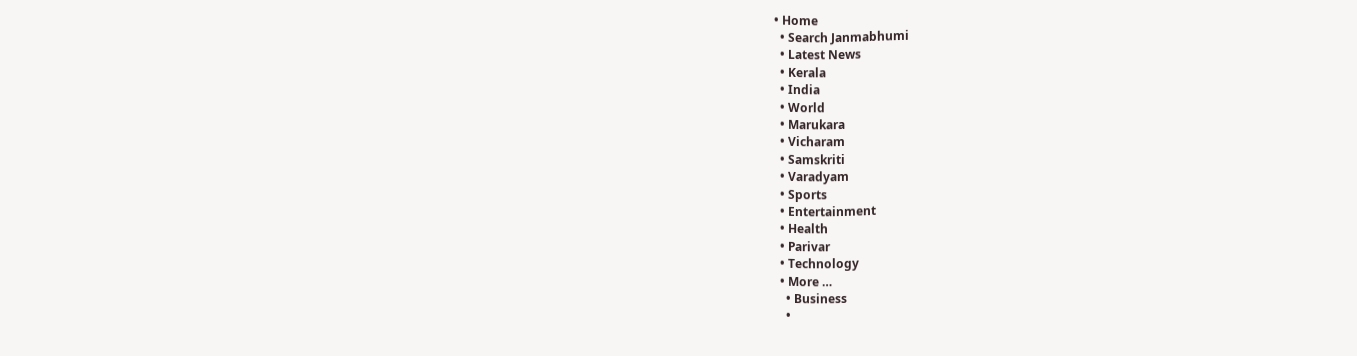• Home
  • Search Janmabhumi
  • Latest News
  • Kerala
  • India
  • World
  • Marukara
  • Vicharam
  • Samskriti
  • Varadyam
  • Sports
  • Entertainment
  • Health
  • Parivar
  • Technology
  • More …
    • Business
    •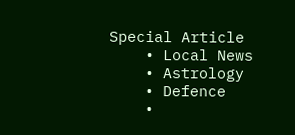Special Article
    • Local News
    • Astrology
    • Defence
    •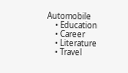Automobile
    • Education
    • Career
    • Literature
    • Travel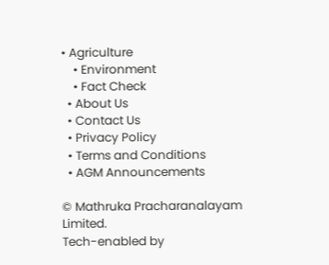• Agriculture
    • Environment
    • Fact Check
  • About Us
  • Contact Us
  • Privacy Policy
  • Terms and Conditions
  • AGM Announcements

© Mathruka Pracharanalayam Limited.
Tech-enabled by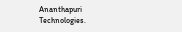Ananthapuri Technologies.